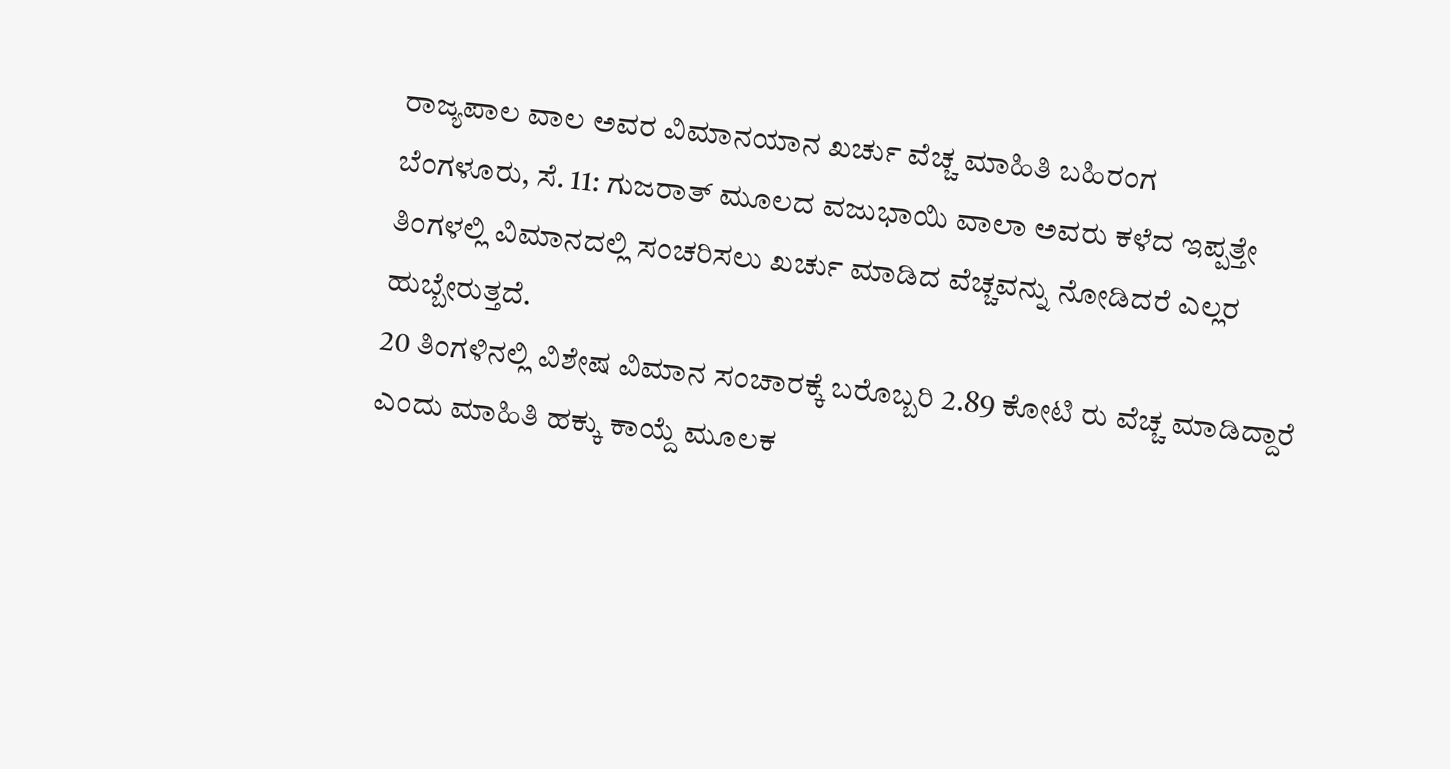ರಾಜ್ಯಪಾಲ ವಾಲ ಅವರ ವಿಮಾನಯಾನ ಖರ್ಚು ವೆಚ್ಚ ಮಾಹಿತಿ ಬಹಿರಂಗ
ಬೆಂಗಳೂರು, ಸೆ. 11: ಗುಜರಾತ್ ಮೂಲದ ವಜುಭಾಯಿ ವಾಲಾ ಅವರು ಕಳೆದ ಇಪ್ಪತ್ತೇ ತಿಂಗಳಲ್ಲಿ ವಿಮಾನದಲ್ಲಿ ಸಂಚರಿಸಲು ಖರ್ಚು ಮಾಡಿದ ವೆಚ್ಚವನ್ನು ನೋಡಿದರೆ ಎಲ್ಲರ ಹುಬ್ಬೇರುತ್ತದೆ.
20 ತಿಂಗಳಿನಲ್ಲಿ ವಿಶೇಷ ವಿಮಾನ ಸಂಚಾರಕ್ಕೆ ಬರೊಬ್ಬರಿ 2.89 ಕೋಟಿ ರು ವೆಚ್ಚ ಮಾಡಿದ್ದಾರೆ ಎಂದು ಮಾಹಿತಿ ಹಕ್ಕು ಕಾಯ್ದೆ ಮೂಲಕ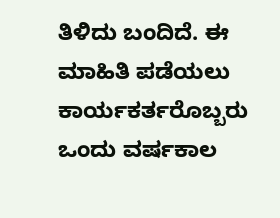ತಿಳಿದು ಬಂದಿದೆ. ಈ ಮಾಹಿತಿ ಪಡೆಯಲು ಕಾರ್ಯಕರ್ತರೊಬ್ಬರು ಒಂದು ವರ್ಷಕಾಲ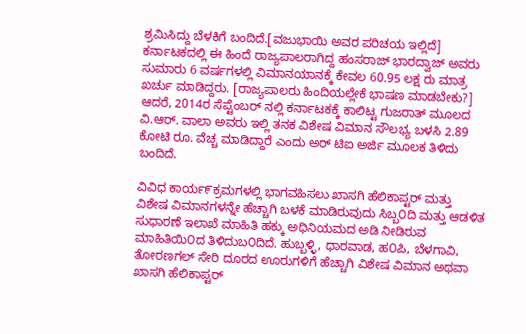ಶ್ರಮಿಸಿದ್ದು ಬೆಳಕಿಗೆ ಬಂದಿದೆ.[ವಜುಭಾಯಿ ಅವರ ಪರಿಚಯ ಇಲ್ಲಿದೆ]
ಕರ್ನಾಟಕದಲ್ಲಿ ಈ ಹಿಂದೆ ರಾಜ್ಯಪಾಲರಾಗಿದ್ದ ಹಂಸರಾಜ್ ಭಾರದ್ವಾಜ್ ಅವರು ಸುಮಾರು 6 ವರ್ಷಗಳಲ್ಲಿ ವಿಮಾನಯಾನಕ್ಕೆ ಕೇವಲ 60.95 ಲಕ್ಷ ರು ಮಾತ್ರ ಖರ್ಚು ಮಾಡಿದ್ದರು. [ರಾಜ್ಯಪಾಲರು ಹಿಂದಿಯಲ್ಲೇಕೆ ಭಾಷಣ ಮಾಡಬೇಕು?]
ಆದರೆ, 2014ರ ಸೆಪ್ಟೆಂಬರ್ ನಲ್ಲಿ ಕರ್ನಾಟಕಕ್ಕೆ ಕಾಲಿಟ್ಟ ಗುಜರಾತ್ ಮೂಲದ ವಿ.ಆರ್. ವಾಲಾ ಅವರು ಇಲ್ಲಿ ತನಕ ವಿಶೇಷ ವಿಮಾನ ಸೌಲಭ್ಯ ಬಳಸಿ 2.89 ಕೋಟಿ ರೂ. ವೆಚ್ಚ ಮಾಡಿದ್ದಾರೆ ಎಂದು ಅರ್ ಟಿಐ ಅರ್ಜಿ ಮೂಲಕ ತಿಳಿದು ಬಂದಿದೆ.

ವಿವಿಧ ಕಾರ್ಯ೯ಕ್ರಮಗಳಲ್ಲಿ ಭಾಗವಹಿಸಲು ಖಾಸಗಿ ಹೆಲಿಕಾಪ್ಟರ್ ಮತ್ತು ವಿಶೇಷ ವಿಮಾನಗಳನ್ನೇ ಹೆಚ್ಚಾಗಿ ಬಳಕೆ ಮಾಡಿರುವುದು ಸಿಬ್ಬ೦ದಿ ಮತ್ತು ಆಡಳಿತ ಸುಧಾರಣೆ ಇಲಾಖೆ ಮಾಹಿತಿ ಹಕ್ಕು ಅಧಿನಿಯಮದ ಅಡಿ ನೀಡಿರುವ ಮಾಹಿತಿಯಿ೦ದ ತಿಳಿದುಬ೦ದಿದೆ. ಹುಬ್ಬಳ್ಳಿ, ಧಾರವಾಡ, ಹ೦ಪಿ, ಬೆಳಗಾವಿ, ತೋರಣಗಲ್ ಸೇರಿ ದೂರದ ಊರುಗಳಿಗೆ ಹೆಚ್ಚಾಗಿ ವಿಶೇಷ ವಿಮಾನ ಅಥವಾ ಖಾಸಗಿ ಹೆಲಿಕಾಪ್ಟರ್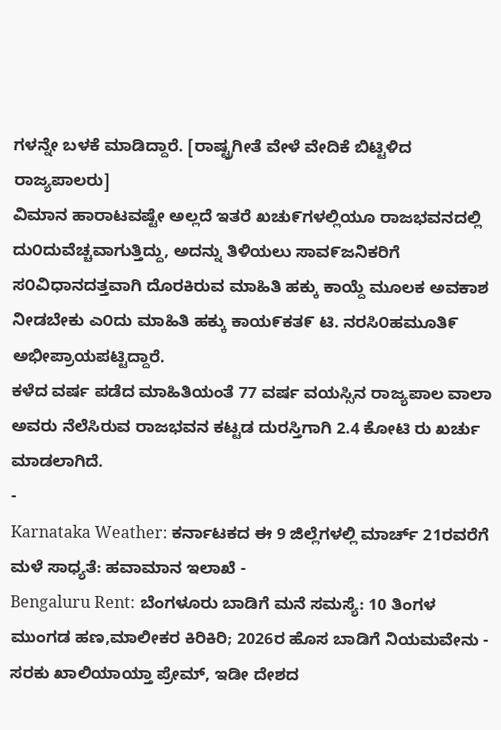ಗಳನ್ನೇ ಬಳಕೆ ಮಾಡಿದ್ದಾರೆ. [ರಾಷ್ಟ್ರಗೀತೆ ವೇಳೆ ವೇದಿಕೆ ಬಿಟ್ಟಿಳಿದ ರಾಜ್ಯಪಾಲರು]
ವಿಮಾನ ಹಾರಾಟವಷ್ಟೇ ಅಲ್ಲದೆ ಇತರೆ ಖಚು೯ಗಳಲ್ಲಿಯೂ ರಾಜಭವನದಲ್ಲಿ ದು೦ದುವೆಚ್ಚವಾಗುತ್ತಿದ್ದು, ಅದನ್ನು ತಿಳಿಯಲು ಸಾವ೯ಜನಿಕರಿಗೆ ಸ೦ವಿಧಾನದತ್ತವಾಗಿ ದೊರಕಿರುವ ಮಾಹಿತಿ ಹಕ್ಕು ಕಾಯ್ದೆ ಮೂಲಕ ಅವಕಾಶ ನೀಡಬೇಕು ಎ೦ದು ಮಾಹಿತಿ ಹಕ್ಕು ಕಾಯ೯ಕತ೯ ಟಿ. ನರಸಿ೦ಹಮೂತಿ೯ ಅಭೀಪ್ರಾಯಪಟ್ಟಿದ್ದಾರೆ.
ಕಳೆದ ವರ್ಷ ಪಡೆದ ಮಾಹಿತಿಯಂತೆ 77 ವರ್ಷ ವಯಸ್ಸಿನ ರಾಜ್ಯಪಾಲ ವಾಲಾ ಅವರು ನೆಲೆಸಿರುವ ರಾಜಭವನ ಕಟ್ಟಡ ದುರಸ್ತಿಗಾಗಿ 2.4 ಕೋಟಿ ರು ಖರ್ಚು ಮಾಡಲಾಗಿದೆ.
-
Karnataka Weather: ಕರ್ನಾಟಕದ ಈ 9 ಜಿಲ್ಲೆಗಳಲ್ಲಿ ಮಾರ್ಚ್ 21ರವರೆಗೆ ಮಳೆ ಸಾಧ್ಯತೆ: ಹವಾಮಾನ ಇಲಾಖೆ -
Bengaluru Rent: ಬೆಂಗಳೂರು ಬಾಡಿಗೆ ಮನೆ ಸಮಸ್ಯೆ: 10 ತಿಂಗಳ ಮುಂಗಡ ಹಣ,ಮಾಲೀಕರ ಕಿರಿಕಿರಿ; 2026ರ ಹೊಸ ಬಾಡಿಗೆ ನಿಯಮವೇನು -
ಸರಕು ಖಾಲಿಯಾಯ್ತಾ ಪ್ರೇಮ್, ಇಡೀ ದೇಶದ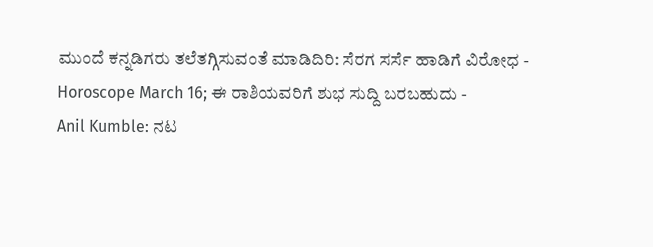ಮುಂದೆ ಕನ್ನಡಿಗರು ತಲೆತಗ್ಗಿಸುವಂತೆ ಮಾಡಿದಿರಿ: ಸೆರಗ ಸರ್ಸೆ ಹಾಡಿಗೆ ವಿರೋಧ -
Horoscope March 16; ಈ ರಾಶಿಯವರಿಗೆ ಶುಭ ಸುದ್ದಿ ಬರಬಹುದು -
Anil Kumble: ನಟ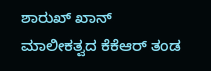ಶಾರುಖ್ ಖಾನ್ ಮಾಲೀಕತ್ವದ ಕೆಕೆಆರ್ ತಂಡ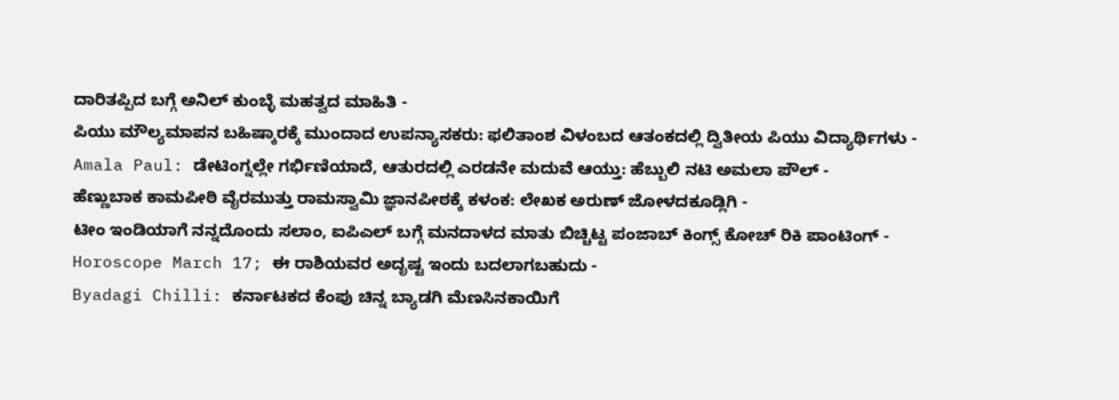ದಾರಿತಪ್ಪಿದ ಬಗ್ಗೆ ಅನಿಲ್ ಕುಂಬ್ಳೆ ಮಹತ್ವದ ಮಾಹಿತಿ -
ಪಿಯು ಮೌಲ್ಯಮಾಪನ ಬಹಿಷ್ಕಾರಕ್ಕೆ ಮುಂದಾದ ಉಪನ್ಯಾಸಕರು: ಫಲಿತಾಂಶ ವಿಳಂಬದ ಆತಂಕದಲ್ಲಿ ದ್ವಿತೀಯ ಪಿಯು ವಿದ್ಯಾರ್ಥಿಗಳು -
Amala Paul: ಡೇಟಿಂಗ್ನಲ್ಲೇ ಗರ್ಭಿಣಿಯಾದೆ, ಆತುರದಲ್ಲಿ ಎರಡನೇ ಮದುವೆ ಆಯ್ತು: ಹೆಬ್ಬುಲಿ ನಟಿ ಅಮಲಾ ಪೌಲ್ -
ಹೆಣ್ಣುಬಾಕ ಕಾಮಪೀಠಿ ವೈರಮುತ್ತು ರಾಮಸ್ವಾಮಿ ಜ್ಞಾನಪೀಠಕ್ಕೆ ಕಳಂಕ: ಲೇಖಕ ಅರುಣ್ ಜೋಳದಕೂಡ್ಲಿಗಿ -
ಟೀಂ ಇಂಡಿಯಾಗೆ ನನ್ನದೊಂದು ಸಲಾಂ, ಐಪಿಎಲ್ ಬಗ್ಗೆ ಮನದಾಳದ ಮಾತು ಬಿಚ್ಚಿಟ್ಟ ಪಂಜಾಬ್ ಕಿಂಗ್ಸ್ ಕೋಚ್ ರಿಕಿ ಪಾಂಟಿಂಗ್ -
Horoscope March 17; ಈ ರಾಶಿಯವರ ಅದೃಷ್ಟ ಇಂದು ಬದಲಾಗಬಹುದು -
Byadagi Chilli: ಕರ್ನಾಟಕದ ಕೆಂಪು ಚಿನ್ನ ಬ್ಯಾಡಗಿ ಮೆಣಸಿನಕಾಯಿಗೆ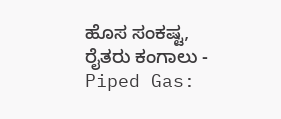ಹೊಸ ಸಂಕಷ್ಟ, ರೈತರು ಕಂಗಾಲು -
Piped Gas: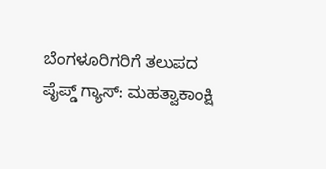ಬೆಂಗಳೂರಿಗರಿಗೆ ತಲುಪದ ಪೈಪ್ಡ್ ಗ್ಯಾಸ್: ಮಹತ್ವಾಕಾಂಕ್ಷಿ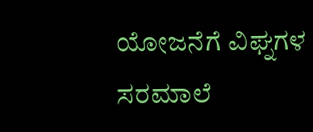ಯೋಜನೆಗೆ ವಿಘ್ನಗಳ ಸರಮಾಲೆ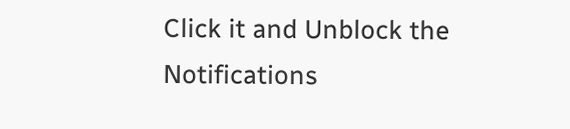Click it and Unblock the Notifications